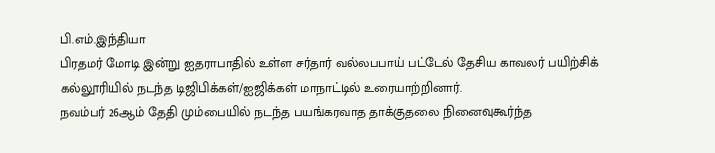பி.எம்.இந்தியா
பிரதமர் மோடி இன்று ஐதராபாதில் உள்ள சர்தார் வல்லபபாய் பட்டேல் தேசிய காவலர் பயிற்சிக் கல்லூரியில் நடந்த டிஜிபிக்கள்/ஐஜிக்கள் மாநாட்டில் உரையாற்றினார்.
நவம்பர் 26ஆம் தேதி மும்பையில் நடந்த பயங்கரவாத தாக்குதலை நினைவுகூர்ந்த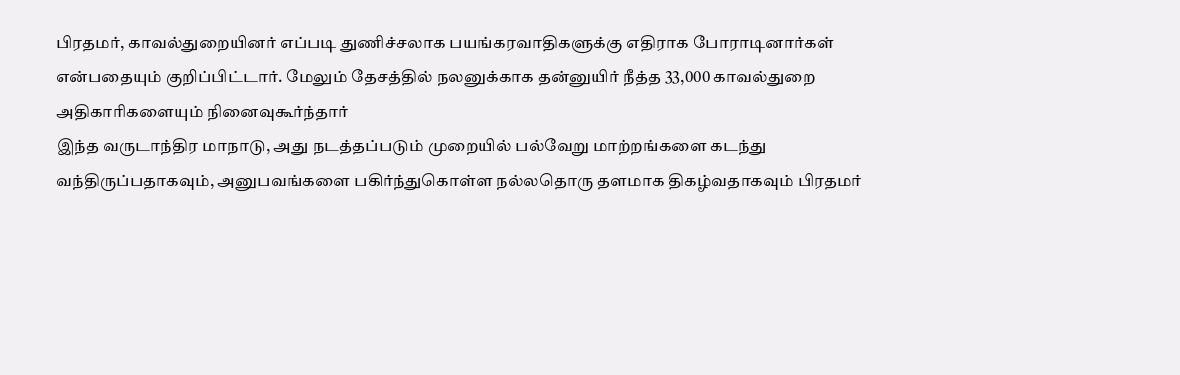பிரதமர், காவல்துறையினர் எப்படி துணிச்சலாக பயங்கரவாதிகளுக்கு எதிராக போராடினார்கள் என்பதையும் குறிப்பிட்டார். மேலும் தேசத்தில் நலனுக்காக தன்னுயிர் நீத்த 33,000 காவல்துறை அதிகாரிகளையும் நினைவுகூர்ந்தார்
இந்த வருடாந்திர மாநாடு, அது நடத்தப்படும் முறையில் பல்வேறு மாற்றங்களை கடந்து வந்திருப்பதாகவும், அனுபவங்களை பகிர்ந்துகொள்ள நல்லதொரு தளமாக திகழ்வதாகவும் பிரதமர்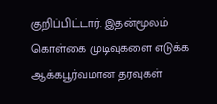குறிப்பிட்டார். இதன்மூலம் கொள்கை முடிவுகளை எடுக்க ஆக்கபூர்வமான தரவுகள்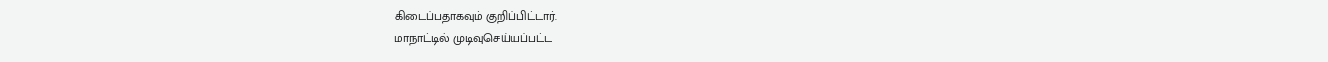கிடைப்பதாகவும் குறிப்பிட்டார்.
மாநாட்டில் முடிவுசெய்யப்பட்ட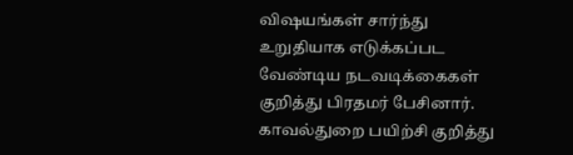விஷயங்கள் சார்ந்து உறுதியாக எடுக்கப்பட வேண்டிய நடவடிக்கைகள் குறித்து பிரதமர் பேசினார்.
காவல்துறை பயிற்சி குறித்து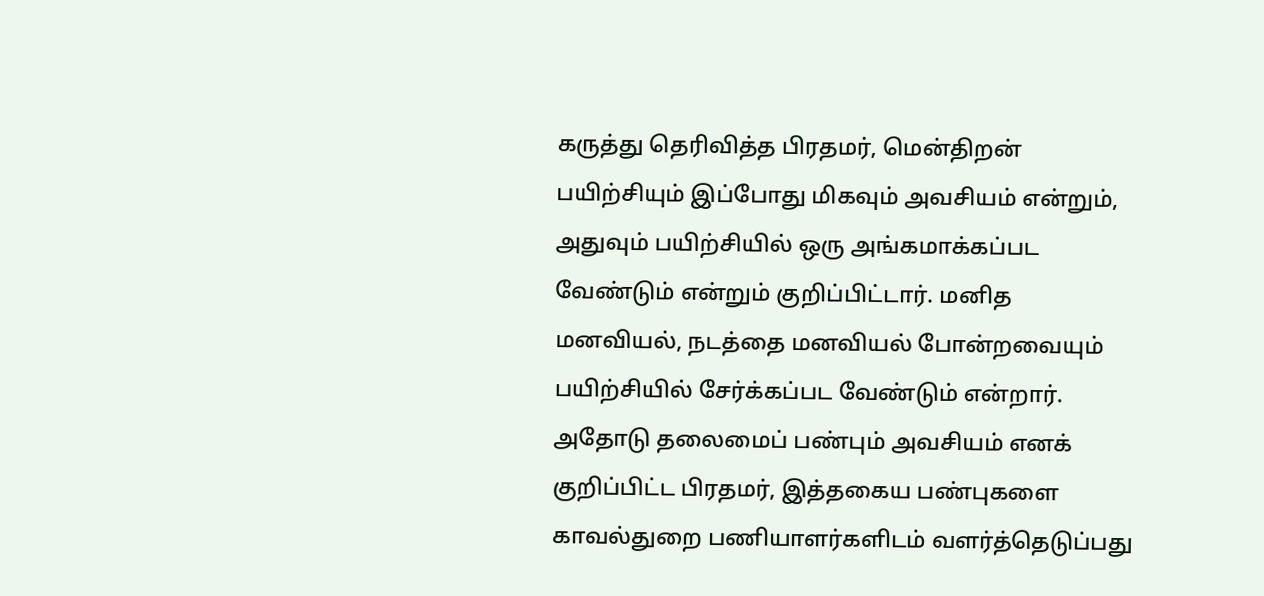கருத்து தெரிவித்த பிரதமர், மென்திறன் பயிற்சியும் இப்போது மிகவும் அவசியம் என்றும், அதுவும் பயிற்சியில் ஒரு அங்கமாக்கப்பட வேண்டும் என்றும் குறிப்பிட்டார். மனித மனவியல், நடத்தை மனவியல் போன்றவையும் பயிற்சியில் சேர்க்கப்பட வேண்டும் என்றார்.
அதோடு தலைமைப் பண்பும் அவசியம் எனக் குறிப்பிட்ட பிரதமர், இத்தகைய பண்புகளை காவல்துறை பணியாளர்களிடம் வளர்த்தெடுப்பது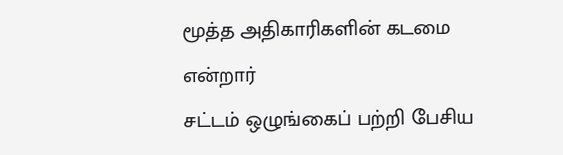மூத்த அதிகாரிகளின் கடமை என்றார்
சட்டம் ஒழுங்கைப் பற்றி பேசிய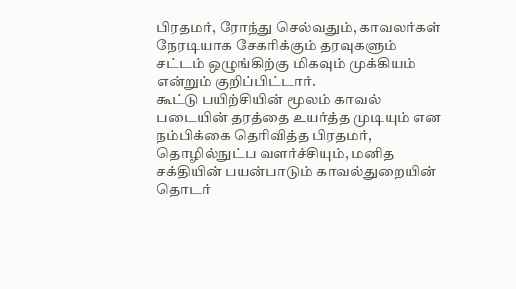பிரதமர், ரோந்து செல்வதும், காவலர்கள் நேரடியாக சேகரிக்கும் தரவுகளும் சட்டம் ஒழுங்கிற்கு மிகவும் முக்கியம் என்றும் குறிப்பிட்டார்.
கூட்டு பயிற்சியின் மூலம் காவல் படையின் தரத்தை உயர்த்த முடியும் என நம்பிக்கை தெரிவித்த பிரதமர், தொழில்நுட்ப வளர்ச்சியும், மனித சக்தியின் பயன்பாடும் காவல்துறையின் தொடர்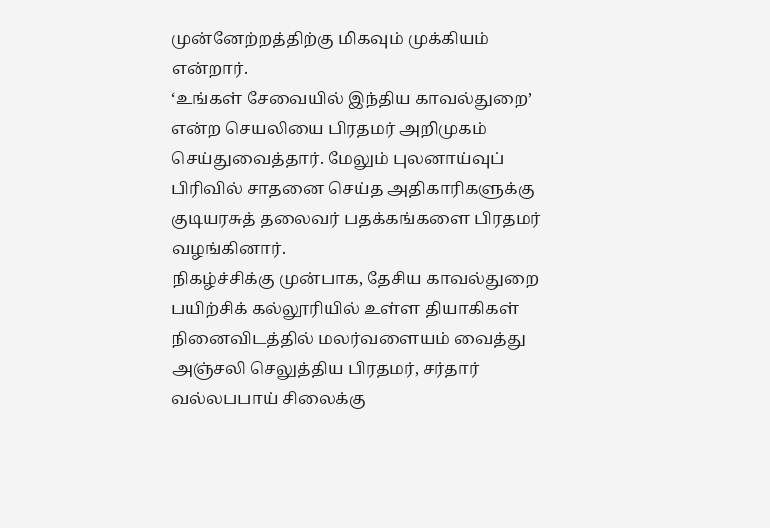முன்னேற்றத்திற்கு மிகவும் முக்கியம் என்றார்.
‘உங்கள் சேவையில் இந்திய காவல்துறை’ என்ற செயலியை பிரதமர் அறிமுகம் செய்துவைத்தார். மேலும் புலனாய்வுப் பிரிவில் சாதனை செய்த அதிகாரிகளுக்கு குடியரசுத் தலைவர் பதக்கங்களை பிரதமர் வழங்கினார்.
நிகழ்ச்சிக்கு முன்பாக, தேசிய காவல்துறை பயிற்சிக் கல்லூரியில் உள்ள தியாகிகள் நினைவிடத்தில் மலர்வளையம் வைத்து அஞ்சலி செலுத்திய பிரதமர், சர்தார் வல்லபபாய் சிலைக்கு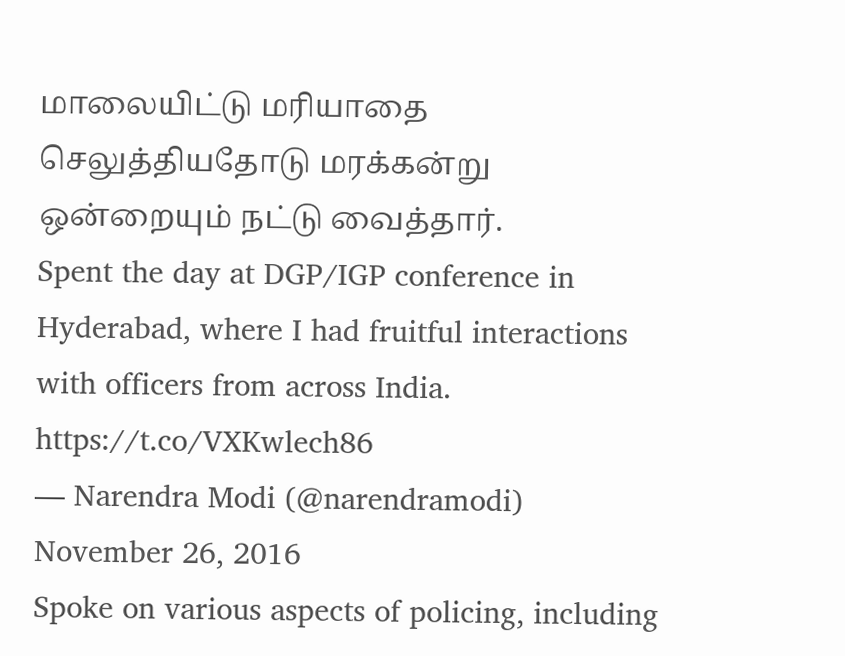மாலையிட்டு மரியாதை செலுத்தியதோடு மரக்கன்று ஒன்றையும் நட்டு வைத்தார்.
Spent the day at DGP/IGP conference in Hyderabad, where I had fruitful interactions with officers from across India. https://t.co/VXKwlech86
— Narendra Modi (@narendramodi) November 26, 2016
Spoke on various aspects of policing, including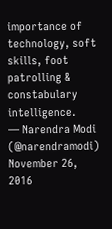importance of technology, soft skills, foot patrolling & constabulary intelligence.
— Narendra Modi (@narendramodi) November 26, 2016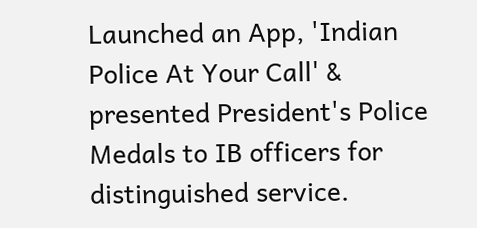Launched an App, 'Indian Police At Your Call' & presented President's Police Medals to IB officers for distinguished service.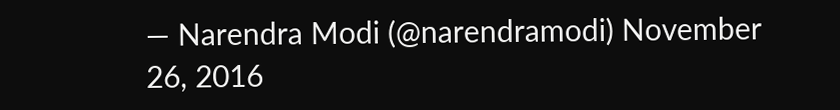— Narendra Modi (@narendramodi) November 26, 2016